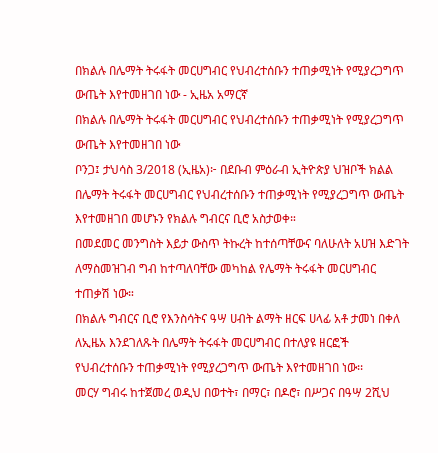በክልሉ በሌማት ትሩፋት መርሀግብር የህብረተሰቡን ተጠቃሚነት የሚያረጋግጥ ውጤት እየተመዘገበ ነው - ኢዜአ አማርኛ
በክልሉ በሌማት ትሩፋት መርሀግብር የህብረተሰቡን ተጠቃሚነት የሚያረጋግጥ ውጤት እየተመዘገበ ነው
ቦንጋ፤ ታህሳስ 3/2018 (ኢዜአ)፦ በደቡብ ምዕራብ ኢትዮጵያ ህዝቦች ክልል በሌማት ትሩፋት መርሀግብር የህብረተሰቡን ተጠቃሚነት የሚያረጋግጥ ውጤት እየተመዘገበ መሆኑን የክልሉ ግብርና ቢሮ አስታወቀ።
በመደመር መንግስት እይታ ውስጥ ትኩረት ከተሰጣቸውና ባለሁለት አሀዝ እድገት ለማስመዝገብ ግብ ከተጣለባቸው መካከል የሌማት ትሩፋት መርሀግብር ተጠቃሽ ነው።
በክልሉ ግብርና ቢሮ የእንስሳትና ዓሣ ሀብት ልማት ዘርፍ ሀላፊ አቶ ታመነ በቀለ ለኢዜአ እንደገለጹት በሌማት ትሩፋት መርሀግብር በተለያዩ ዘርፎች የህብረተሰቡን ተጠቃሚነት የሚያረጋግጥ ውጤት እየተመዘገበ ነው፡፡
መርሃ ግብሩ ከተጀመረ ወዲህ በወተት፣ በማር፣ በዶሮ፣ በሥጋና በዓሣ 2ሺህ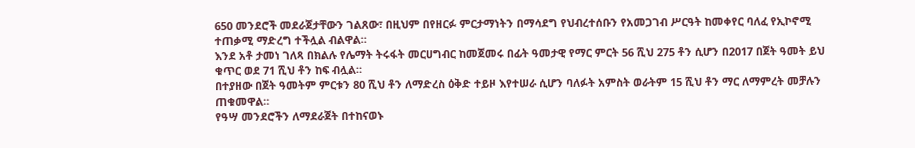650 መንደሮች መደራጀታቸውን ገልጸው፣ በዚህም በየዘርፉ ምርታማነትን በማሳደግ የህብረተሰቡን የአመጋገብ ሥርዓት ከመቀየር ባለፈ የኢኮኖሚ ተጠቃሚ ማድረግ ተችሏል ብልዋል።
እንደ አቶ ታመነ ገለጻ በክልሉ የሌማት ትሩፋት መርሀግብር ከመጀመሩ በፊት ዓመታዊ የማር ምርት 56 ሺህ 275 ቶን ሲሆን በ2017 በጀት ዓመት ይህ ቁጥር ወደ 71 ሺህ ቶን ከፍ ብሏል።
በተያዘው በጀት ዓመትም ምርቱን 80 ሺህ ቶን ለማድረስ ዕቅድ ተይዞ እየተሠራ ሲሆን ባለፉት አምስት ወራትም 15 ሺህ ቶን ማር ለማምረት መቻሉን ጠቁመዋል።
የዓሣ መንደሮችን ለማደራጀት በተከናወኑ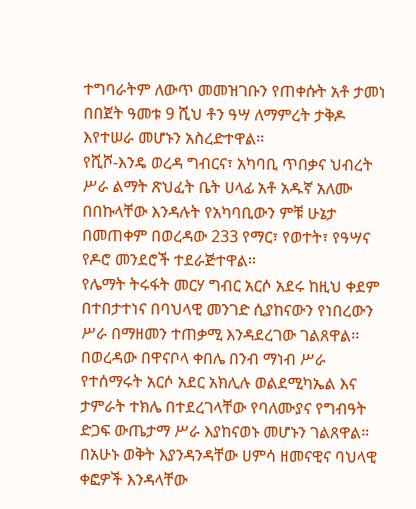ተግባራትም ለውጥ መመዝገቡን የጠቀሱት አቶ ታመነ በበጀት ዓመቱ 9 ሺህ ቶን ዓሣ ለማምረት ታቅዶ እየተሠራ መሆኑን አስረድተዋል።
የሺሾ-እንዴ ወረዳ ግብርና፣ አካባቢ ጥበቃና ህብረት ሥራ ልማት ጽህፈት ቤት ሀላፊ አቶ አዱኛ አለሙ በበኩላቸው እንዳሉት የአካባቢውን ምቹ ሁኔታ በመጠቀም በወረዳው 233 የማር፣ የወተት፣ የዓሣና የዶሮ መንደሮች ተደራጅተዋል።
የሌማት ትሩፋት መርሃ ግብር አርሶ አደሩ ከዚህ ቀደም በተበታተነና በባህላዊ መንገድ ሲያከናውን የነበረውን ሥራ በማዘመን ተጠቃሚ እንዳደረገው ገልጸዋል፡፡
በወረዳው በዋናቦላ ቀበሌ በንብ ማነብ ሥራ የተሰማሩት አርሶ አደር አክሊሉ ወልደሚካኤል እና ታምራት ተክሌ በተደረገላቸው የባለሙያና የግብዓት ድጋፍ ውጤታማ ሥራ እያከናወኑ መሆኑን ገልጸዋል።
በአሁኑ ወቅት እያንዳንዳቸው ሀምሳ ዘመናዊና ባህላዊ ቀፎዎች እንዳላቸው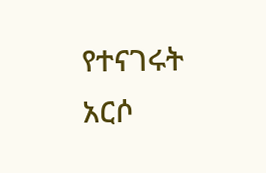የተናገሩት አርሶ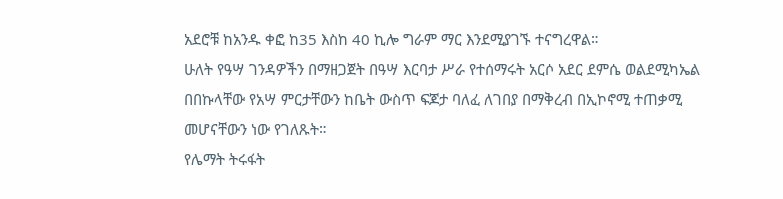አደሮቹ ከአንዱ ቀፎ ከ35 እስከ 40 ኪሎ ግራም ማር እንደሚያገኙ ተናግረዋል።
ሁለት የዓሣ ገንዳዎችን በማዘጋጀት በዓሣ እርባታ ሥራ የተሰማሩት አርሶ አደር ደምሴ ወልደሚካኤል በበኩላቸው የአሣ ምርታቸውን ከቤት ውስጥ ፍጆታ ባለፈ ለገበያ በማቅረብ በኢኮኖሚ ተጠቃሚ መሆናቸውን ነው የገለጹት።
የሌማት ትሩፋት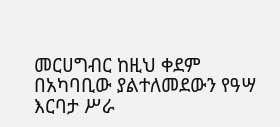መርሀግብር ከዚህ ቀደም በአካባቢው ያልተለመደውን የዓሣ እርባታ ሥራ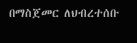በማስጀመር ለህብረተሰቡ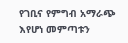የገቢና የምግብ አማራጭ እየሆነ መምጣቱን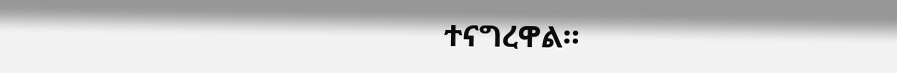ተናግረዋል።